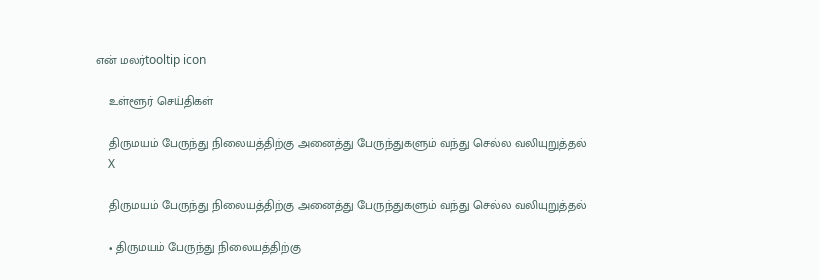என் மலர்tooltip icon

    உள்ளூர் செய்திகள்

    திருமயம் பேருந்து நிலையத்திற்கு அனைத்து பேருந்துகளும் வந்து செல்ல வலியுறுத்தல்
    X

    திருமயம் பேருந்து நிலையத்திற்கு அனைத்து பேருந்துகளும் வந்து செல்ல வலியுறுத்தல்

    • திருமயம் பேருந்து நிலையத்திற்கு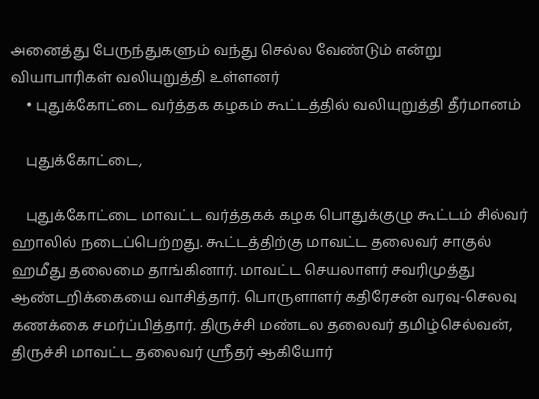அனைத்து பேருந்துகளும் வந்து செல்ல வேண்டும் என்று வியாபாரிகள் வலியுறுத்தி உள்ளனர்
    • புதுக்கோட்டை வர்த்தக கழகம் கூட்டத்தில் வலியுறுத்தி தீர்மானம்

    புதுக்கோட்டை,

    புதுக்கோட்டை மாவட்ட வர்த்தகக் கழக பொதுக்குழு கூட்டம் சில்வர் ஹாலில் நடைப்பெற்றது. கூட்டத்திற்கு மாவட்ட தலைவர் சாகுல் ஹமீது தலைமை தாங்கினார். மாவட்ட செயலாளர் சவரிமுத்து ஆண்டறிக்கையை வாசித்தார். பொருளாளர் கதிரேசன் வரவு-செலவு கணக்கை சமர்ப்பித்தார். திருச்சி மண்டல தலைவர் தமிழ்செல்வன், திருச்சி மாவட்ட தலைவர் ஸ்ரீதர் ஆகியோர்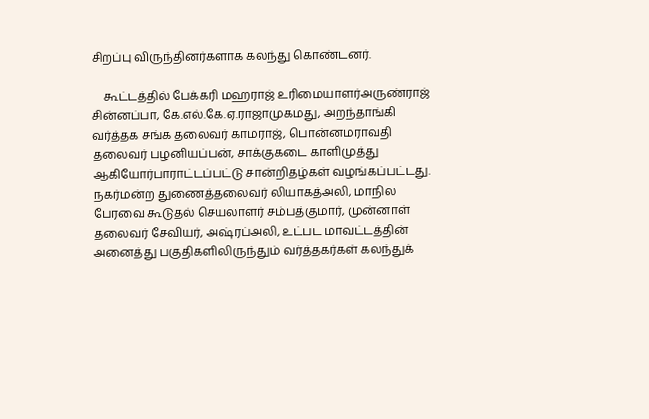சிறப்பு விருந்தினர்களாக கலந்து கொண்டனர்.

    கூட்டத்தில் பேக்கரி மஹராஜ் உரிமையாளர்அருண்ராஜ் சின்னப்பா, கே.எல்.கே.ஏ.ராஜாமுகமது, அறந்தாங்கி வர்த்தக சங்க தலைவர் காமராஜ், பொன்னமராவதி தலைவர் பழனியப்பன், சாக்குகடை காளிமுத்து ஆகியோர்பாராட்டப்பட்டு சான்றிதழ்கள் வழங்கப்பட்டது. நகர்மன்ற துணைத்தலைவர் லியாகத்அலி, மாநில பேரவை கூடுதல் செயலாளர் சம்பத்குமார், முன்னாள் தலைவர் சேவியர், அஷ்ரப்அலி, உட்பட மாவட்டத்தின் அனைத்து பகுதிகளிலிருந்தும் வர்த்தகர்கள் கலந்துக்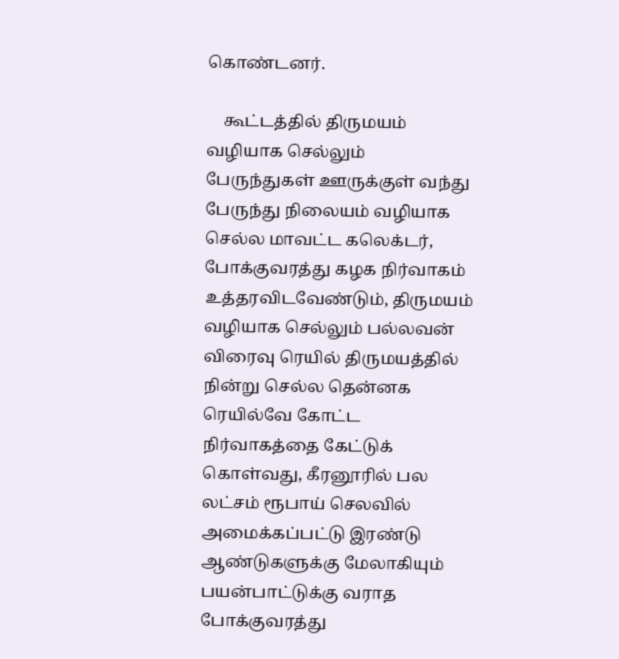கொண்டனர்.

    கூட்டத்தில் திருமயம் வழியாக செல்லும் பேருந்துகள் ஊருக்குள் வந்து பேருந்து நிலையம் வழியாக செல்ல மாவட்ட கலெக்டர், போக்குவரத்து கழக நிர்வாகம் உத்தரவிடவேண்டும், திருமயம் வழியாக செல்லும் பல்லவன் விரைவு ரெயில் திருமயத்தில் நின்று செல்ல தென்னக ரெயில்வே கோட்ட நிர்வாகத்தை கேட்டுக் கொள்வது, கீரனூரில் பல லட்சம் ரூபாய் செலவில் அமைக்கப்பட்டு இரண்டு ஆண்டுகளுக்கு மேலாகியும் பயன்பாட்டுக்கு வராத போக்குவரத்து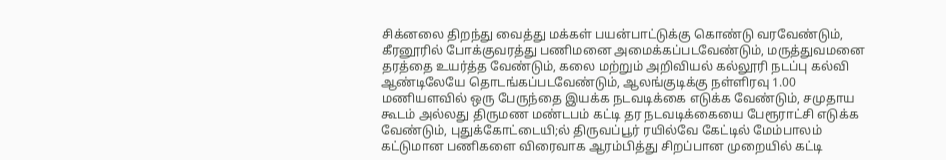சிக்னலை திறந்து வைத்து மக்கள் பயன்பாட்டுக்கு கொண்டு வரவேண்டும், கீரனூரில் போக்குவரத்து பணிமனை அமைக்கப்படவேண்டும், மருத்துவமனை தரத்தை உயர்த்த வேண்டும், கலை மற்றும் அறிவியல் கல்லூரி நடப்பு கல்வி ஆண்டிலேயே தொடங்கப்படவேண்டும், ஆலங்குடிக்கு நள்ளிரவு 1.00 மணியளவில் ஒரு பேருந்தை இயக்க நடவடிக்கை எடுக்க வேண்டும், சமுதாய கூடம் அல்லது திருமண மண்டபம் கட்டி தர நடவடிக்கையை பேரூராட்சி எடுக்க வேண்டும், புதுக்கோட்டையி;ல் திருவப்பூர் ரயில்வே கேட்டில் மேம்பாலம் கட்டுமான பணிகளை விரைவாக ஆரம்பித்து சிறப்பான முறையில் கட்டி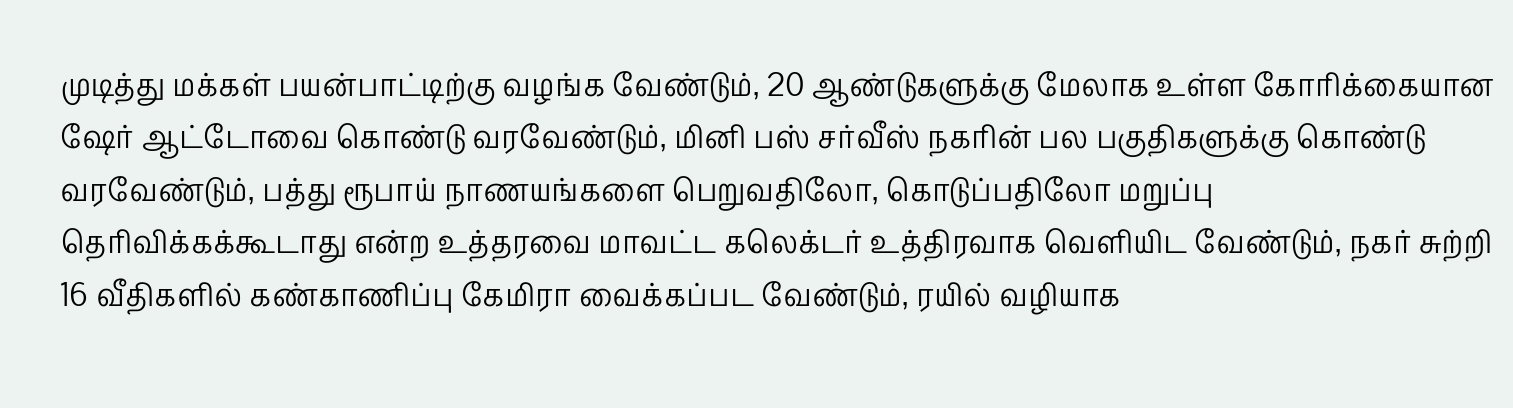முடித்து மக்கள் பயன்பாட்டிற்கு வழங்க வேண்டும், 20 ஆண்டுகளுக்கு மேலாக உள்ள கோரிக்கையான ஷேர் ஆட்டோவை கொண்டு வரவேண்டும், மினி பஸ் சர்வீஸ் நகரின் பல பகுதிகளுக்கு கொண்டு வரவேண்டும், பத்து ரூபாய் நாணயங்களை பெறுவதிலோ, கொடுப்பதிலோ மறுப்பு தெரிவிக்கக்கூடாது என்ற உத்தரவை மாவட்ட கலெக்டர் உத்திரவாக வெளியிட வேண்டும், நகர் சுற்றி 16 வீதிகளில் கண்காணிப்பு கேமிரா வைக்கப்பட வேண்டும், ரயில் வழியாக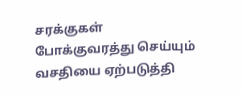சரக்குகள் போக்குவரத்து செய்யும் வசதியை ஏற்படுத்தி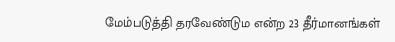மேம்படுத்தி தரவேண்டும என்ற 23 தீர்மானங்கள்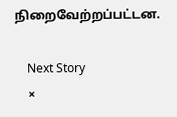நிறைவேற்றப்பட்டன.

    Next Story
    ×